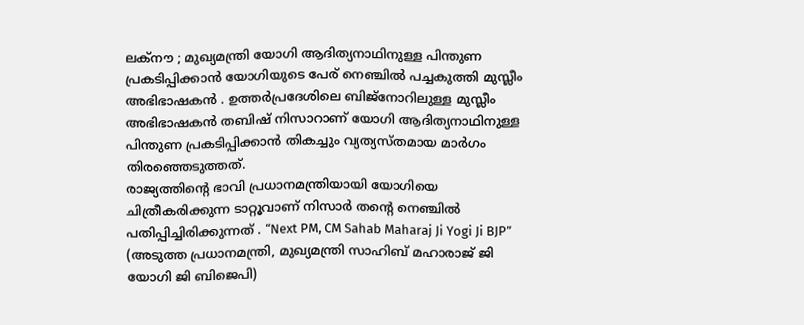ലക്നൗ ; മുഖ്യമന്ത്രി യോഗി ആദിത്യനാഥിനുള്ള പിന്തുണ പ്രകടിപ്പിക്കാൻ യോഗിയുടെ പേര് നെഞ്ചിൽ പച്ചകുത്തി മുസ്ലീം അഭിഭാഷകൻ . ഉത്തർപ്രദേശിലെ ബിജ്നോറിലുള്ള മുസ്ലീം അഭിഭാഷകൻ തബിഷ് നിസാറാണ് യോഗി ആദിത്യനാഥിനുള്ള പിന്തുണ പ്രകടിപ്പിക്കാൻ തികച്ചും വ്യത്യസ്തമായ മാർഗം തിരഞ്ഞെടുത്തത്.
രാജ്യത്തിന്റെ ഭാവി പ്രധാനമന്ത്രിയായി യോഗിയെ ചിത്രീകരിക്കുന്ന ടാറ്റൂവാണ് നിസാർ തന്റെ നെഞ്ചിൽ പതിപ്പിച്ചിരിക്കുന്നത് . “Next PM, CM Sahab Maharaj Ji Yogi Ji BJP” (അടുത്ത പ്രധാനമന്ത്രി, മുഖ്യമന്ത്രി സാഹിബ് മഹാരാജ് ജി യോഗി ജി ബിജെപി)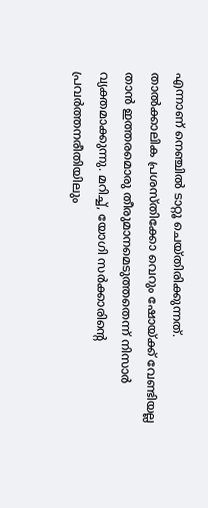എന്നാണ് നെഞ്ചിൽ ടാറ്റൂ ചെയ്തിരിക്കുന്നത്.
താൽക്കാലിക പ്രശസ്തിക്കോ വെറും ഷോയ്ക്ക് വേണ്ടിയല്ല താൻ ഇത്തരമൊരു തീരുമാനമെടുത്തതെന്ന് നിസാർ വ്യക്തമാക്കുന്നു. മറിച്ച്, യോഗി സർക്കാരിന്റെ പ്രവർത്തനരീതിയിലും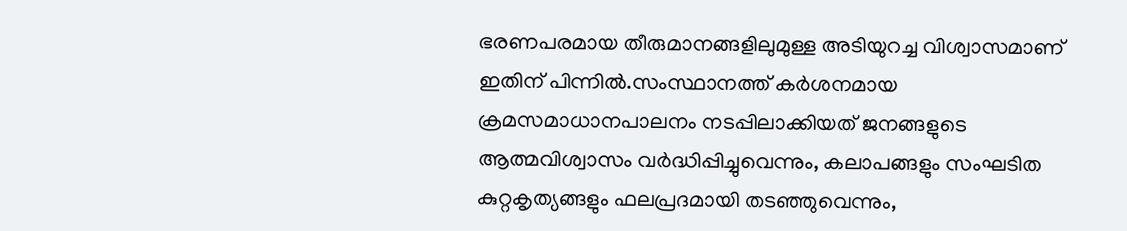ഭരണപരമായ തീരുമാനങ്ങളിലുമുള്ള അടിയുറച്ച വിശ്വാസമാണ് ഇതിന് പിന്നിൽ.സംസ്ഥാനത്ത് കർശനമായ ക്രമസമാധാനപാലനം നടപ്പിലാക്കിയത് ജനങ്ങളുടെ ആത്മവിശ്വാസം വർദ്ധിപ്പിച്ചുവെന്നും, കലാപങ്ങളും സംഘടിത കുറ്റകൃത്യങ്ങളും ഫലപ്രദമായി തടഞ്ഞുവെന്നും,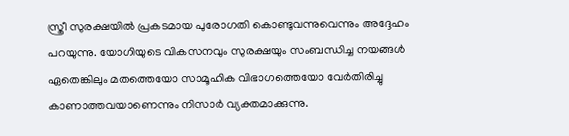സ്ത്രീ സുരക്ഷയിൽ പ്രകടമായ പുരോഗതി കൊണ്ടുവന്നുവെന്നും അദ്ദേഹം പറയുന്നു. യോഗിയുടെ വികസനവും സുരക്ഷയും സംബന്ധിച്ച നയങ്ങൾ ഏതെങ്കിലും മതത്തെയോ സാമൂഹിക വിഭാഗത്തെയോ വേർതിരിച്ചു കാണാത്തവയാണെന്നും നിസാർ വ്യക്തമാക്കുന്നു.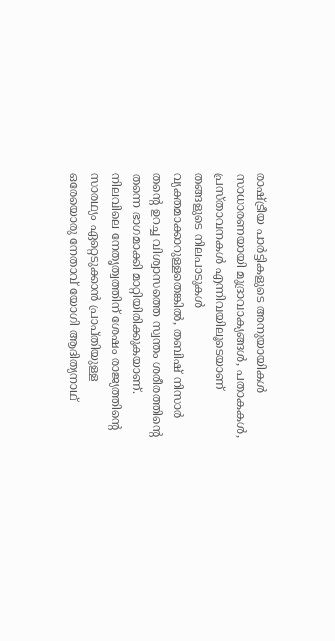രാഷ്ട്രീയ പാർട്ടികളുടെ അനുയായികൾ സാധാരണയായി മുദ്രാവാക്യങ്ങൾ, പതാകകൾ, പ്രസ്താവനകൾ എന്നിവയിലൂടെയാണ് തങ്ങളുടെ നിലപാടുകൾ വ്യക്തമാക്കാറുള്ളതെങ്കിൽ, തബിഷ് നിസാർ തന്റെ ഉറച്ച വിശ്വാസത്തെ സ്വന്തം ശരീരത്തിന്റെ തന്നെ ഭാഗമാക്കി മാറ്റിയിരിക്കുകയാണ്. നിലവിലെ നേതൃത്വത്തിന് ശേഷം രാജ്യത്തിന്റെ സാരഥ്യം ഏറ്റെടുക്കാൻ പ്രാപ്തിയുള്ള ഒരേയൊരു നേതാവ് യോഗി ആദിത്യനാഥ്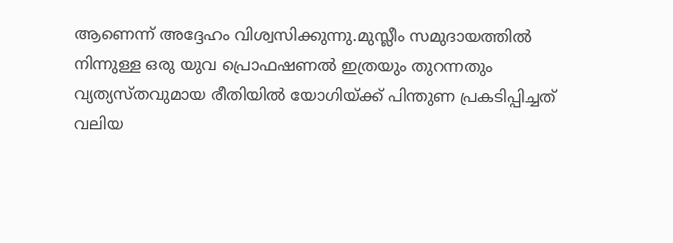ആണെന്ന് അദ്ദേഹം വിശ്വസിക്കുന്നു.മുസ്ലീം സമുദായത്തിൽ നിന്നുള്ള ഒരു യുവ പ്രൊഫഷണൽ ഇത്രയും തുറന്നതും വ്യത്യസ്തവുമായ രീതിയിൽ യോഗിയ്ക്ക് പിന്തുണ പ്രകടിപ്പിച്ചത് വലിയ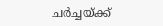ചർച്ചയ്ക്ക്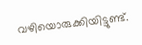വഴിയൊരുക്കിയിട്ടുണ്ട്.